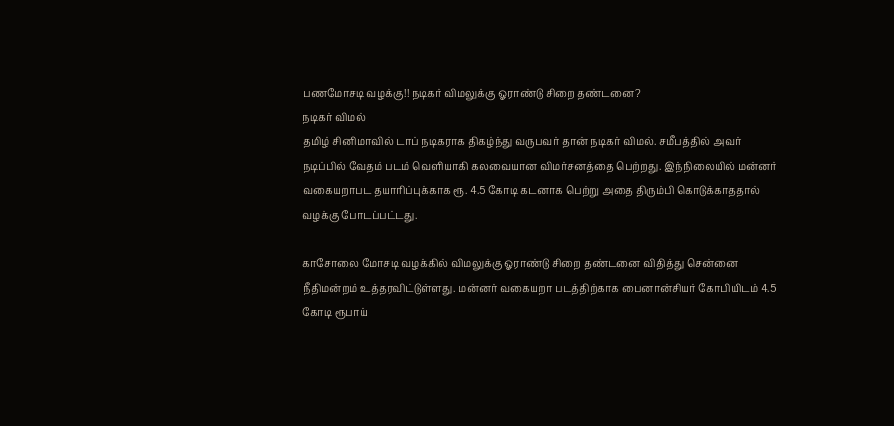பணமோசடி வழக்கு!! நடிகர் விமலுக்கு ஓராண்டு சிறை தண்டனை?
நடிகர் விமல்
தமிழ் சினிமாவில் டாப் நடிகராக திகழ்ந்து வருபவர் தான் நடிகர் விமல். சமீபத்தில் அவர் நடிப்பில் வேதம் படம் வெளியாகி கலவையான விமர்சனத்தை பெற்றது. இந்நிலையில் மன்னர் வகையறாபட தயாரிப்புக்காக ரூ. 4.5 கோடி கடனாக பெற்று அதை திரும்பி கொடுக்காததால் வழக்கு போடப்பட்டது.

காசோலை மோசடி வழக்கில் விமலுக்கு ஓராண்டு சிறை தண்டனை விதித்து சென்னை நீதிமன்றம் உத்தரவிட்டுள்ளது. மன்னர் வகையறா படத்திற்காக பைனான்சியர் கோபியிடம் 4.5 கோடி ரூபாய்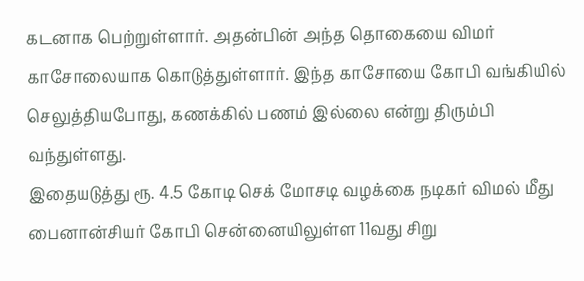கடனாக பெற்றுள்ளார். அதன்பின் அந்த தொகையை விமர் காசோலையாக கொடுத்துள்ளார். இந்த காசோயை கோபி வங்கியில் செலுத்தியபோது, கணக்கில் பணம் இல்லை என்று திரும்பி வந்துள்ளது.
இதையடுத்து ரூ. 4.5 கோடி செக் மோசடி வழக்கை நடிகர் விமல் மீது பைனான்சியர் கோபி சென்னையிலுள்ள 11வது சிறு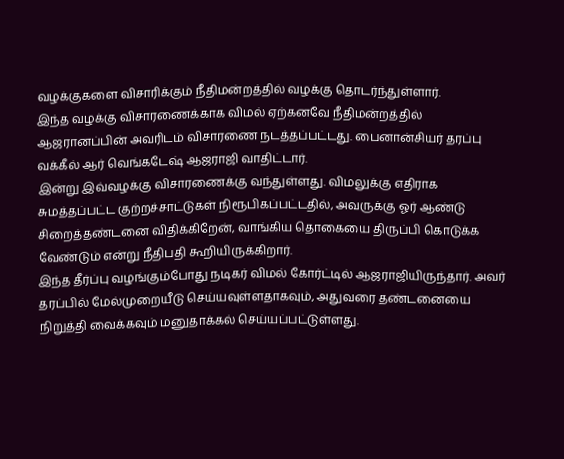வழக்குகளை விசாரிக்கும் நீதிமன்றத்தில் வழக்கு தொடர்ந்துள்ளார்.
இந்த வழக்கு விசாரணைக்காக விமல் ஏற்கனவே நீதிமன்றத்தில் ஆஜரானப்பின் அவரிடம் விசாரணை நடத்தப்பட்டது. பைனான்சியர் தரப்பு வக்கீல் ஆர் வெங்கடேஷ் ஆஜராஜி வாதிட்டார்.
இன்று இவ்வழக்கு விசாரணைக்கு வந்துள்ளது. விமலுக்கு எதிராக சுமத்தப்பட்ட குற்றச்சாட்டுகள் நிரூபிகப்பட்டதில், அவருக்கு ஓர் ஆண்டு சிறைத்தண்டனை விதிக்கிறேன், வாங்கிய தொகையை திருப்பி கொடுக்க வேண்டும் என்று நீதிபதி கூறியிருக்கிறார்.
இந்த தீர்ப்பு வழங்கும்போது நடிகர் விமல் கோர்ட்டில் ஆஜராஜியிருந்தார். அவர் தரப்பில் மேல்முறையீடு செய்யவுள்ளதாகவும், அதுவரை தண்டனையை நிறுத்தி வைக்கவும் மனுதாக்கல் செய்யப்பட்டுள்ளது.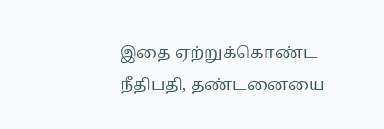இதை ஏற்றுக்கொண்ட நீதிபதி, தண்டனையை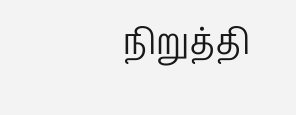நிறுத்தி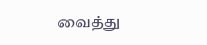வைத்து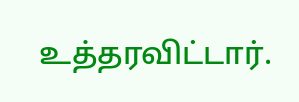உத்தரவிட்டார்.